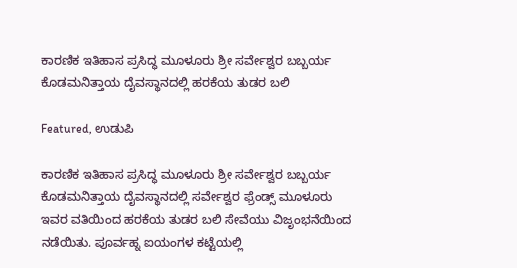ಕಾರಣಿಕ ಇತಿಹಾಸ ಪ್ರಸಿದ್ಧ ಮೂಳೂರು ಶ್ರೀ ಸರ್ವೇಶ್ವರ ಬಬ್ಬರ್ಯ ಕೊಡಮನಿತ್ತಾಯ ದೈವಸ್ಥಾನದಲ್ಲಿ ಹರಕೆಯ ತುಡರ ಬಲಿ

Featured, ಉಡುಪಿ

ಕಾರಣಿಕ ಇತಿಹಾಸ ಪ್ರಸಿದ್ಧ ಮೂಳೂರು ಶ್ರೀ ಸರ್ವೇಶ್ವರ ಬಬ್ಬರ್ಯ ಕೊಡಮನಿತ್ತಾಯ ದೈವಸ್ಥಾನದಲ್ಲಿ ಸರ್ವೇಶ್ವರ ಫ್ರೆಂಡ್ಸ್ ಮೂಳೂರು ಇವರ ವತಿಯಿಂದ ಹರಕೆಯ ತುಡರ ಬಲಿ ಸೇವೆಯು ವಿಜೃಂಭನೆಯಿಂದ ನಡೆಯಿತು. ಪೂರ್ವಹ್ನ ಐಯಂಗಳ ಕಟ್ಟೆಯಲ್ಲಿ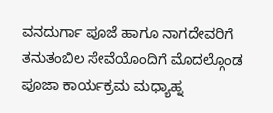ವನದುರ್ಗಾ ಪೂಜೆ ಹಾಗೂ ನಾಗದೇವರಿಗೆ ತನುತಂಬಿಲ ಸೇವೆಯೊಂದಿಗೆ ಮೊದಲ್ಗೊಂಡ ಪೂಜಾ ಕಾರ್ಯಕ್ರಮ ಮಧ್ಯಾಹ್ನ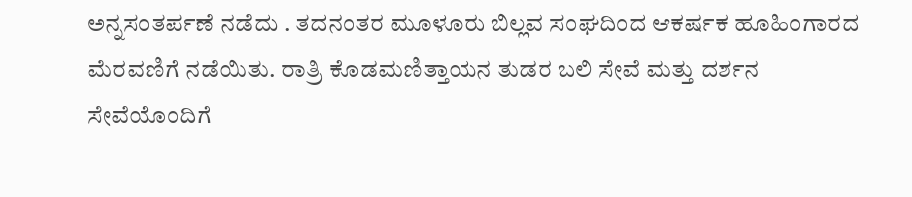ಅನ್ನಸಂತರ್ಪಣೆ ನಡೆದು . ತದನಂತರ ಮೂಳೂರು ಬಿಲ್ಲವ ಸಂಘದಿಂದ ಆಕರ್ಷಕ ಹೂಹಿಂಗಾರದ ಮೆರವಣಿಗೆ ನಡೆಯಿತು. ರಾತ್ರಿ ಕೊಡಮಣಿತ್ತಾಯನ ತುಡರ ಬಲಿ ಸೇವೆ ಮತ್ತು ದರ್ಶನ ಸೇವೆಯೊಂದಿಗೆ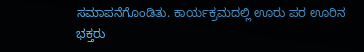ಸಮಾಪನೆಗೊಂಡಿತು. ಕಾರ್ಯಕ್ರಮದಲ್ಲಿ ಊರು ಪರ ಊರಿನ ಭಕ್ತರು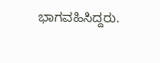ಭಾಗವಹಿಸಿದ್ದರು.